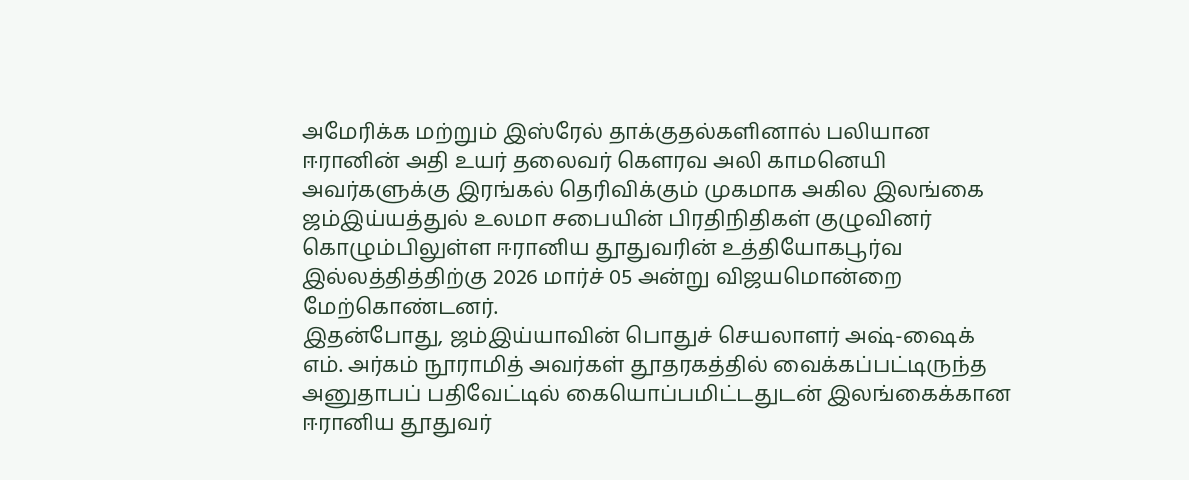அமேரிக்க மற்றும் இஸ்ரேல் தாக்குதல்களினால் பலியான ஈரானின் அதி உயர் தலைவர் கௌரவ அலி காமனெயி அவர்களுக்கு இரங்கல் தெரிவிக்கும் முகமாக அகில இலங்கை ஜம்இய்யத்துல் உலமா சபையின் பிரதிநிதிகள் குழுவினர் கொழும்பிலுள்ள ஈரானிய தூதுவரின் உத்தியோகபூர்வ இல்லத்தித்திற்கு 2026 மார்ச் 05 அன்று விஜயமொன்றை மேற்கொண்டனர்.
இதன்போது, ஜம்இய்யாவின் பொதுச் செயலாளர் அஷ்-ஷைக் எம். அர்கம் நூராமித் அவர்கள் தூதரகத்தில் வைக்கப்பட்டிருந்த அனுதாபப் பதிவேட்டில் கையொப்பமிட்டதுடன் இலங்கைக்கான ஈரானிய தூதுவர்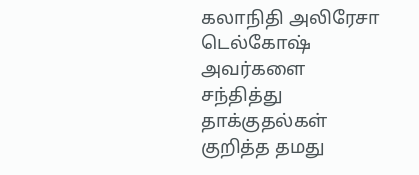கலாநிதி அலிரேசா டெல்கோஷ் அவர்களை சந்தித்து தாக்குதல்கள் குறித்த தமது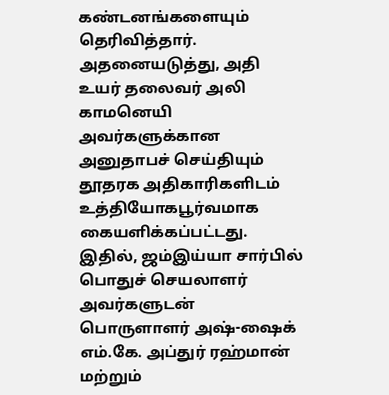கண்டனங்களையும் தெரிவித்தார்.
அதனையடுத்து, அதி உயர் தலைவர் அலி காமனெயி அவர்களுக்கான அனுதாபச் செய்தியும் தூதரக அதிகாரிகளிடம் உத்தியோகபூர்வமாக கையளிக்கப்பட்டது.
இதில், ஜம்இய்யா சார்பில் பொதுச் செயலாளர் அவர்களுடன் பொருளாளர் அஷ்-ஷைக் எம்.கே. அப்துர் ரஹ்மான் மற்றும்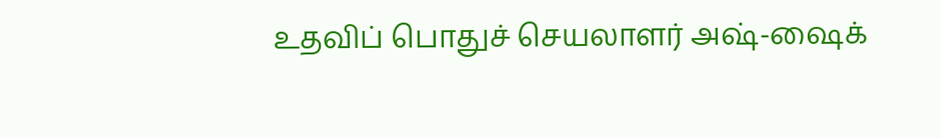உதவிப் பொதுச் செயலாளர் அஷ்-ஷைக்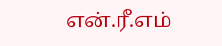என்.ரீ.எம்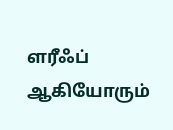ளரீஃப் ஆகியோரும்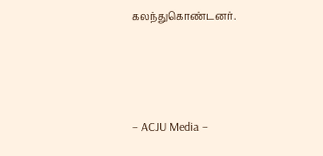கலந்துகொண்டனர்.




– ACJU Media –